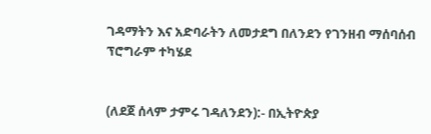ገዳማትን እና አድባራትን ለመታደግ በለንደን የገንዘብ ማሰባሰብ ፕሮግራም ተካሄደ


(ለደጀ ሰላም ታምሩ ገዳለንደን):- በኢትዮጵያ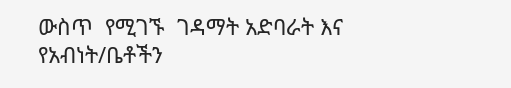ውስጥ  የሚገኙ  ገዳማት አድባራት እና የአብነት/ቤቶችን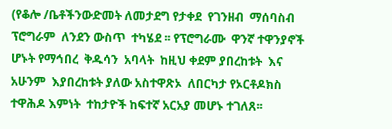(የቆሎ /ቤቶችንውድመት ለመታደግ የታቀደ  የገንዘብ  ማሰባስብ ፕሮግራም  ለንደን ውስጥ  ተካሄደ ፡፡ የፕሮግራሙ  ዋንኛ ተዋንያኖች ሆኑት የማኅበረ  ቅዱሳን  አባላት  ከዚህ ቀደም ያበረከቱት  እና አሁንም  እያበረከቱት ያለው አስተዋጽኦ  ለበርካታ የኦርቶዶክስ ተዋሕዶ እምነት  ተከታዮች ከፍተኛ አርአያ መሆኑ ተገለጸ፡፡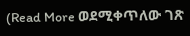(Read More ወደሚቀጥለው ገጽ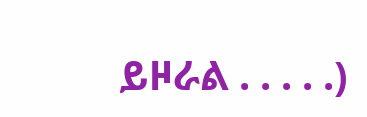ይዞራል . . . . .)